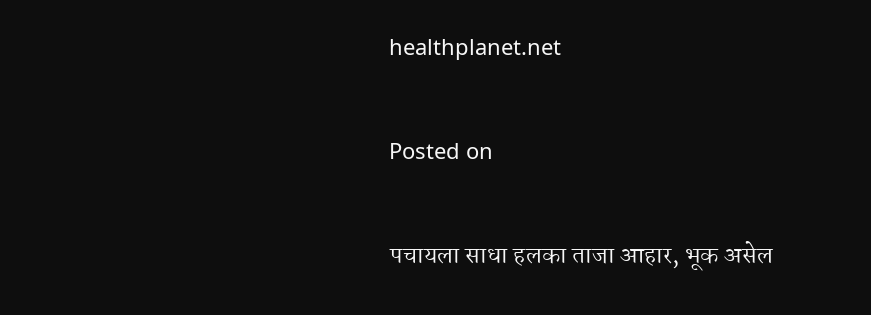healthplanet.net

Posted on

पचायला साधा हलका ताजा आहार, भूक असेल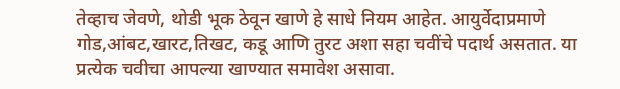तेव्हाच जेवणे, थोडी भूक ठेवून खाणे हे साधे नियम आहेत. आयुर्वेदाप्रमाणे गोड,आंबट,खारट,तिखट, कडू आणि तुरट अशा सहा चवींचे पदार्थ असतात. या प्रत्येक चवीचा आपल्या खाण्यात समावेश असावा.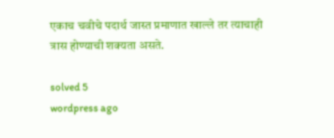एकाच चवीचे पदार्थ जास्त प्रमाणात खाल्ले तर त्याचाही त्रास होण्याची शक्यता असते.

solved 5
wordpress ago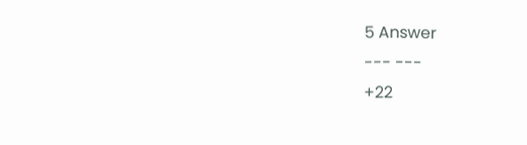5 Answer
--- ---
+22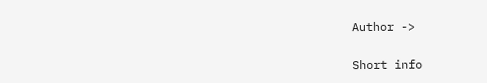Author ->

Short info